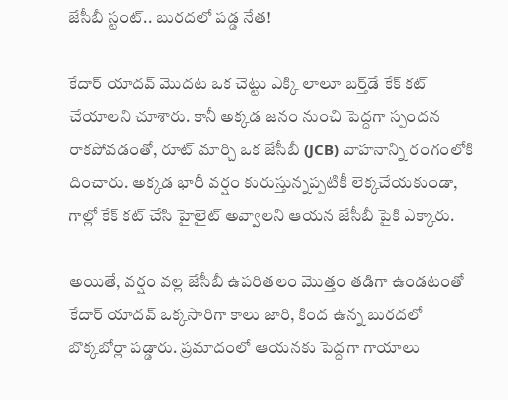జేసీబీ స్టంట్.. బురదలో పడ్డ నేత!

కేదార్ యాదవ్ మొదట ఒక చెట్టు ఎక్కి లాలూ బర్త్‌డే కేక్ కట్ చేయాలని చూశారు. కానీ అక్కడ జనం నుంచి పెద్దగా స్పందన రాకపోవడంతో, రూట్ మార్చి ఒక జేసీబీ (JCB) వాహనాన్ని రంగంలోకి దించారు. అక్కడ భారీ వర్షం కురుస్తున్నప్పటికీ లెక్కచేయకుండా, గాల్లో కేక్ కట్ చేసి హైలైట్ అవ్వాలని ఆయన జేసీబీ పైకి ఎక్కారు.

అయితే, వర్షం వల్ల జేసీబీ ఉపరితలం మొత్తం తడిగా ఉండటంతో కేదార్ యాదవ్ ఒక్కసారిగా కాలు జారి, కింద ఉన్న బురదలో బొక్కబోర్లా పడ్డారు. ప్రమాదంలో ఆయనకు పెద్దగా గాయాలు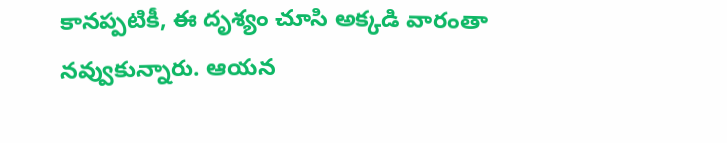కానప్పటికీ, ఈ దృశ్యం చూసి అక్కడి వారంతా నవ్వుకున్నారు. ఆయన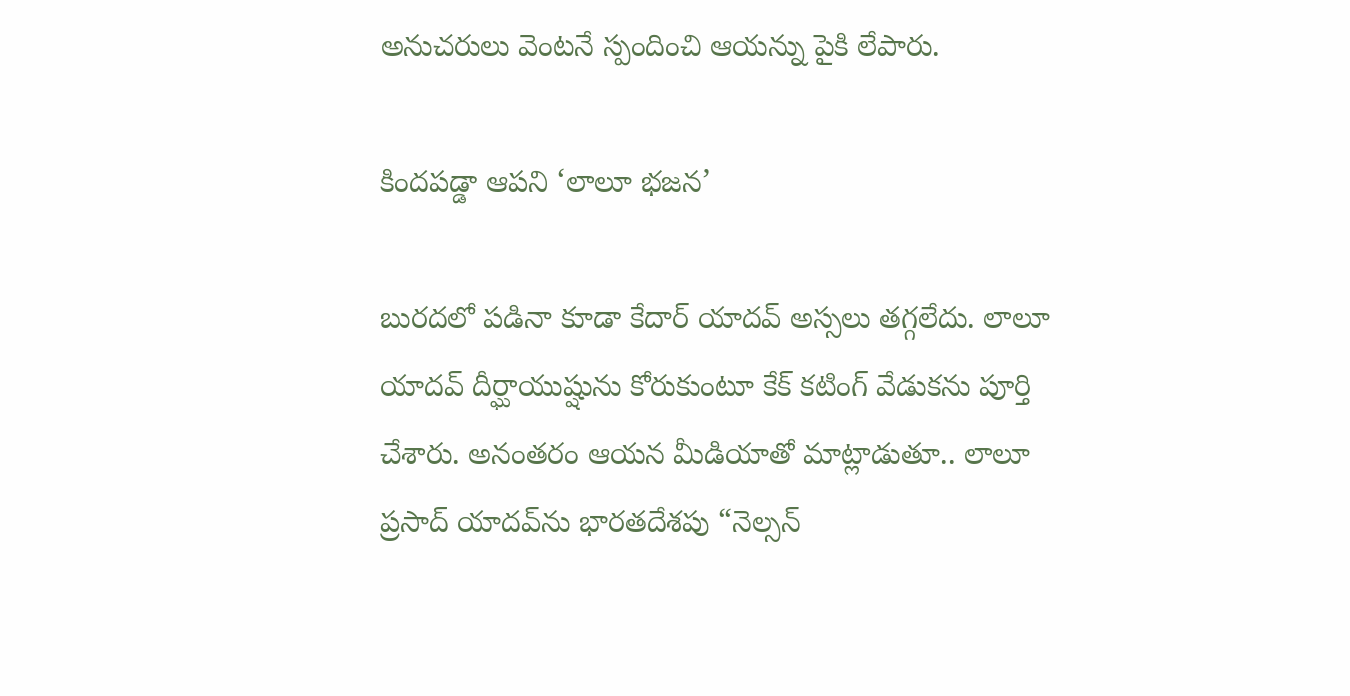అనుచరులు వెంటనే స్పందించి ఆయన్ను పైకి లేపారు.

కిందపడ్డా ఆపని ‘లాలూ భజన’

బురదలో పడినా కూడా కేదార్ యాదవ్ అస్సలు తగ్గలేదు. లాలూ యాదవ్ దీర్ఘాయుష్షును కోరుకుంటూ కేక్ కటింగ్ వేడుకను పూర్తి చేశారు. అనంతరం ఆయన మీడియాతో మాట్లాడుతూ.. లాలూ ప్రసాద్ యాదవ్‌ను భారతదేశపు “నెల్సన్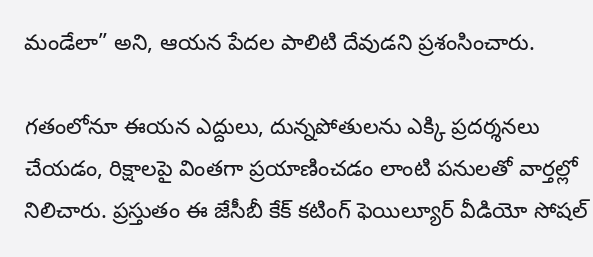మండేలా” అని, ఆయన పేదల పాలిటి దేవుడని ప్రశంసించారు.

గతంలోనూ ఈయన ఎద్దులు, దున్నపోతులను ఎక్కి ప్రదర్శనలు చేయడం, రిక్షాలపై వింతగా ప్రయాణించడం లాంటి పనులతో వార్తల్లో నిలిచారు. ప్రస్తుతం ఈ జేసీబీ కేక్ కటింగ్ ఫెయిల్యూర్ వీడియో సోషల్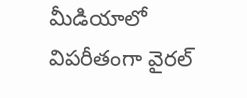మీడియాలో విపరీతంగా వైరల్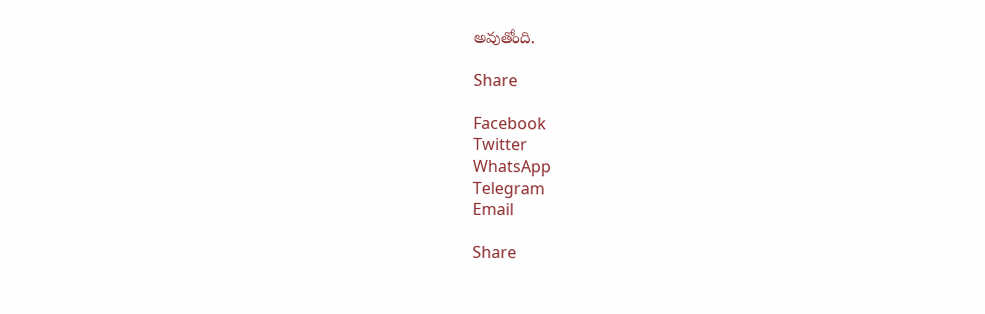అవుతోంది.

Share

Facebook
Twitter
WhatsApp
Telegram
Email

Share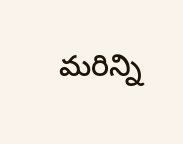మరిన్ని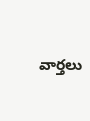వార్తలు